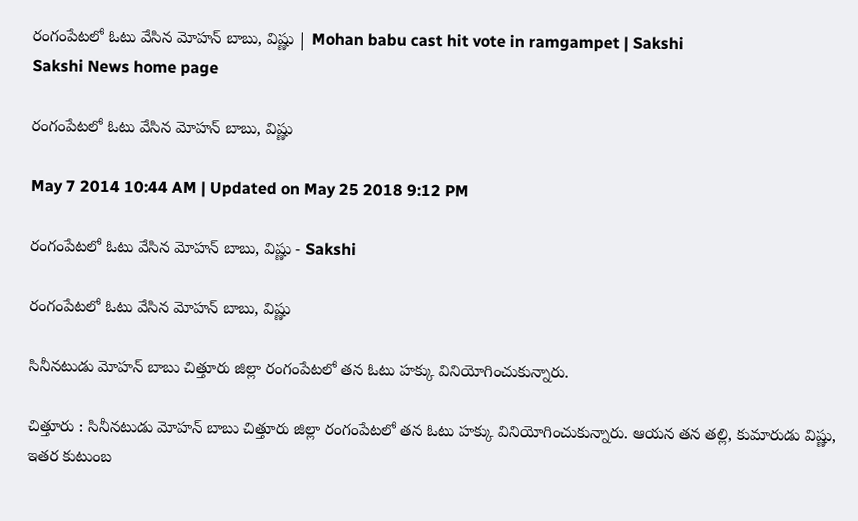రంగంపేటలో ఓటు వేసిన మోహన్ బాబు, విష్ణు | Mohan babu cast hit vote in ramgampet | Sakshi
Sakshi News home page

రంగంపేటలో ఓటు వేసిన మోహన్ బాబు, విష్ణు

May 7 2014 10:44 AM | Updated on May 25 2018 9:12 PM

రంగంపేటలో ఓటు వేసిన మోహన్ బాబు, విష్ణు - Sakshi

రంగంపేటలో ఓటు వేసిన మోహన్ బాబు, విష్ణు

సినీనటుడు మోహన్ బాబు చిత్తూరు జిల్లా రంగంపేటలో తన ఓటు హక్కు వినియోగించుకున్నారు.

చిత్తూరు : సినీనటుడు మోహన్ బాబు చిత్తూరు జిల్లా రంగంపేటలో తన ఓటు హక్కు వినియోగించుకున్నారు. ఆయన తన తల్లి, కుమారుడు విష్ణు, ఇతర కుటుంబ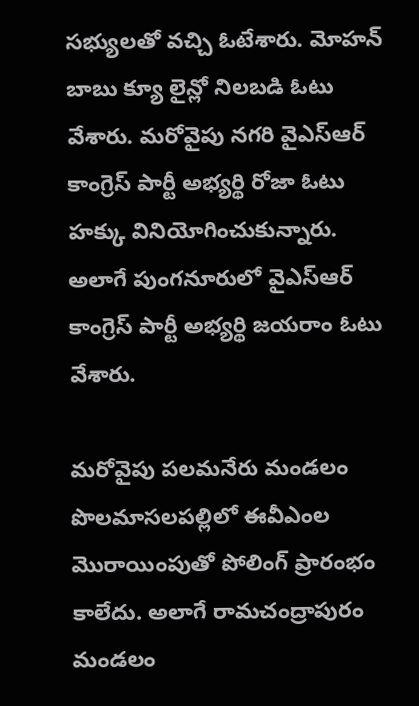సభ్యులతో వచ్చి ఓటేశారు. మోహన్ బాబు క్యూ లైన్లో నిలబడి ఓటు వేశారు. మరోవైపు నగరి వైఎస్ఆర్ కాంగ్రెస్ పార్టీ అభ్యర్థి రోజా ఓటు హక్కు వినియోగించుకున్నారు. అలాగే పుంగనూరులో వైఎస్ఆర్ కాంగ్రెస్ పార్టీ అభ్యర్థి జయరాం ఓటు వేశారు.

మరోవైపు పలమనేరు మండలం పొలమాసలపల్లిలో ఈవీఎంల మొరాయింపుతో పోలింగ్ ప్రారంభం కాలేదు. అలాగే రామచంద్రాపురం మండలం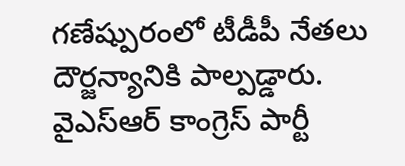గణేష్పురంలో టీడీపీ నేతలు దౌర్జన్యానికి పాల్పడ్డారు. వైఎస్ఆర్ కాంగ్రెస్ పార్టీ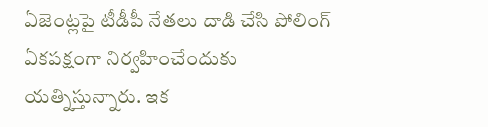ఏజెంట్లపై టీడీపీ నేతలు దాడి చేసి పోలింగ్ ఏకపక్షంగా నిర్వహించేందుకు యత్నిస్తున్నారు. ఇక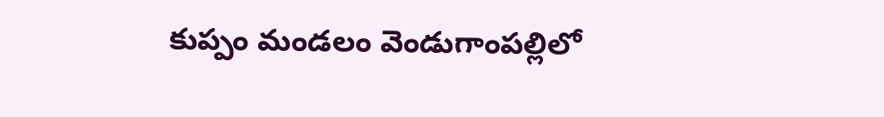కుప్పం మండలం వెండుగాంపల్లిలో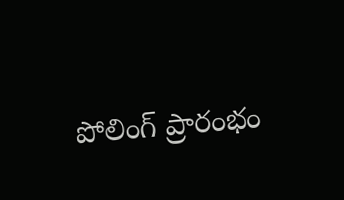పోలింగ్ ప్రారంభం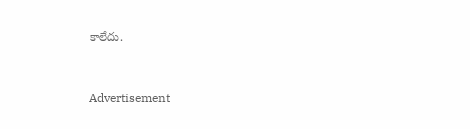కాలేదు.


Advertisement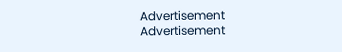Advertisement
Advertisement